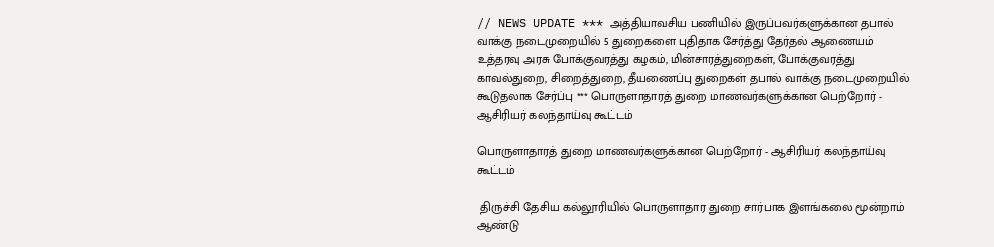// NEWS UPDATE *** அத்தியாவசிய பணியில் இருப்பவர்களுக்கான தபால் வாக்கு நடைமுறையில் 5 துறைகளை புதிதாக சேர்த்து தேர்தல் ஆணையம் உத்தரவு அரசு போக்குவரத்து கழகம், மின்சாரத்துறைகள், போக்குவரத்து காவல்துறை, சிறைத்துறை, தீயணைப்பு துறைகள் தபால் வாக்கு நடைமுறையில் கூடுதலாக சேர்ப்பு *** பொருளாதாரத் துறை மாணவர்களுக்கான பெற்றோர் - ஆசிரியர் கலந்தாய்வு கூட்டம்

பொருளாதாரத் துறை மாணவர்களுக்கான பெற்றோர் - ஆசிரியர் கலந்தாய்வு கூட்டம்

 திருச்சி தேசிய கல்லூரியில் பொருளாதார துறை சார்பாக இளங்கலை மூன்றாம் ஆண்டு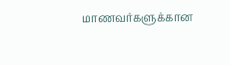மாணவர்களுக்கான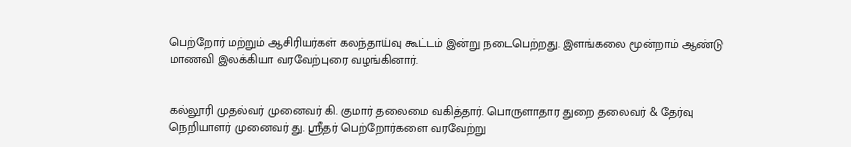பெற்றோர் மற்றும் ஆசிரியர்கள் கலந்தாய்வு கூட்டம் இன்று நடைபெற்றது. இளங்கலை மூன்றாம் ஆண்டு மாணவி இலக்கியா வரவேற்புரை வழங்கினார்.


கல்லூரி முதல்வர் முனைவர் கி. குமார் தலைமை வகித்தார். பொருளாதார துறை தலைவர் & தேர்வு நெறியாளர் முனைவர் து. ஸ்ரீதர் பெற்றோர்களை வரவேற்று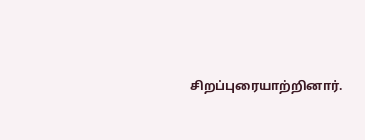சிறப்புரையாற்றினார்.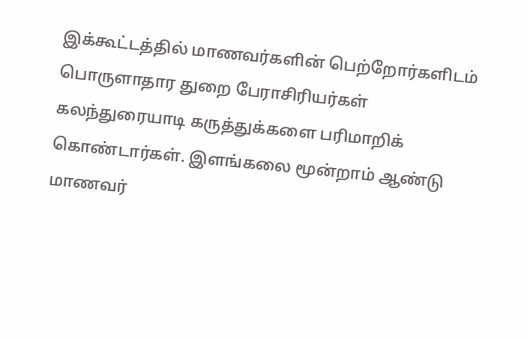இக்கூட்டத்தில் மாணவர்களின் பெற்றோர்களிடம் பொருளாதார துறை பேராசிரியர்கள் கலந்துரையாடி கருத்துக்களை பரிமாறிக் கொண்டார்கள். இளங்கலை மூன்றாம் ஆண்டு மாணவர்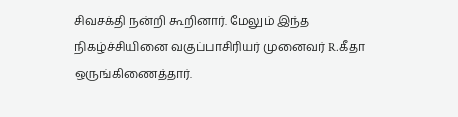சிவசக்தி நன்றி கூறினார். மேலும் இந்த நிகழ்ச்சியினை வகுப்பாசிரியர் முனைவர் R.கீதா ஒருங்கிணைத்தார்.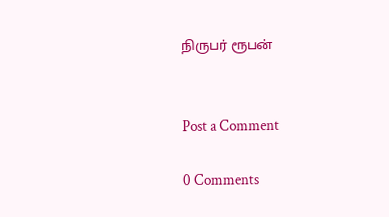நிருபர் ரூபன்


Post a Comment

0 Comments